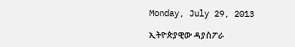Monday, July 29, 2013

ኢትዮጵያዊው ዳያስፖራ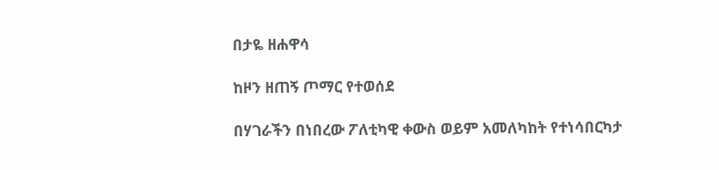በታዬ ዘሐዋሳ

ከዞን ዘጠኝ ጦማር የተወሰደ

በሃገራችን በነበረው ፖለቲካዊ ቀውስ ወይም አመለካከት የተነሳበርካታ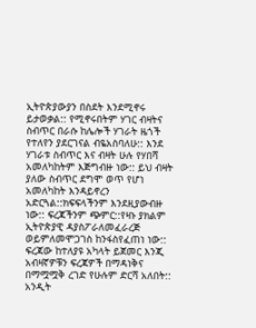ኢትዮጵያውያን በስደት እንደሚኖሩ ይታወቃል:: የሚኖሩበትም ሃገር ብዛትና ስብጥር በራሱ ከሌሎች ሃገራት ዜጎች የተለየን ያደርገናል ብዬአስባለሁ:: እንደ ሃገራቱ ስብጥር እና ብዛት ሁሉ የሃበሻ አመለካከትም እጅግብዙ ነው:: ይህ ብዛት ያለው ስብጥር ደግሞ ወጥ የሆነ አመለካከት እንዳይኖረን አድርጓል::ክፍፍላችንም እንደዚያውብዙ ነው:: ፍረጃችንም ጭምር::የዛኑ ያክልም ኢትዮጵያዊ ዳያስፖራለመፈራረጅ ወይምለመሞጋገስ ከንፋስየፈጠነ ነው:: ፍረጃው ከተለያዩ አካላት ይጀመር እንጂ አብዛኛዎቹን ፍረጃዎች በማዳነቅና በማሟሟቅ ረገድ የሁሉም ድርሻ አለበት:: አንዲት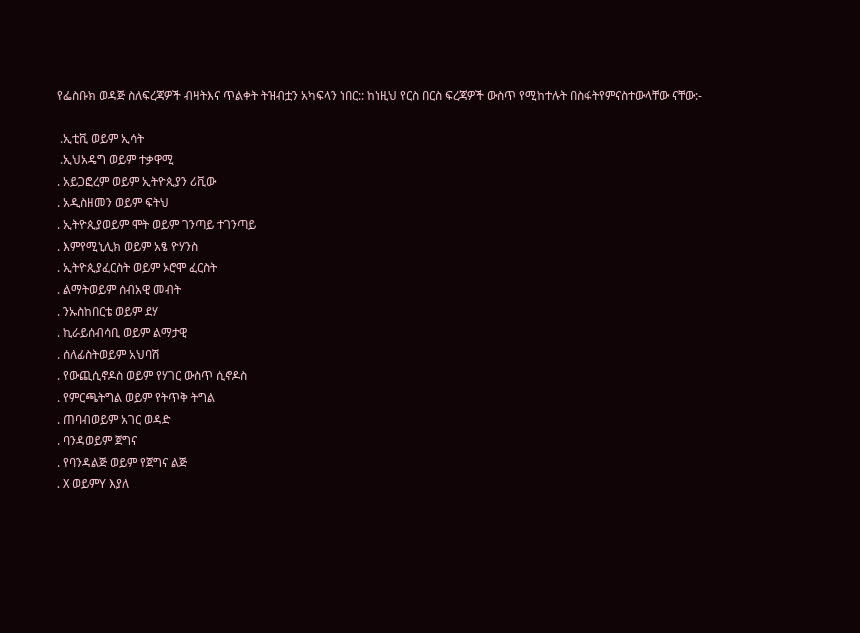የፌስቡክ ወዳጅ ስለፍረጃዎች ብዛትእና ጥልቀት ትዝብቷን አካፍላን ነበር:: ከነዚህ የርስ በርስ ፍረጃዎች ውስጥ የሚከተሉት በስፋትየምናስተውላቸው ናቸው:-

 .ኢቲቪ ወይም ኢሳት
 .ኢህአዴግ ወይም ተቃዋሚ
. አይጋፎረም ወይም ኢትዮጲያን ሪቪው
. አዲስዘመን ወይም ፍትህ
. ኢትዮጲያወይም ሞት ወይም ገንጣይ ተገንጣይ
. እምየሚኒሊክ ወይም አፄ ዮሃንስ
. ኢትዮጲያፈርስት ወይም ኦሮሞ ፈርስት
. ልማትወይም ሰብአዊ መብት
. ንኡስከበርቴ ወይም ደሃ
. ኪራይሰብሳቢ ወይም ልማታዊ
. ሰለፊስትወይም አህባሽ
. የውጪሲኖዶስ ወይም የሃገር ውስጥ ሲኖዶስ
. የምርጫትግል ወይም የትጥቅ ትግል
. ጠባብወይም አገር ወዳድ
. ባንዳወይም ጀግና
. የባንዳልጅ ወይም የጀግና ልጅ
. X ወይምY እያለ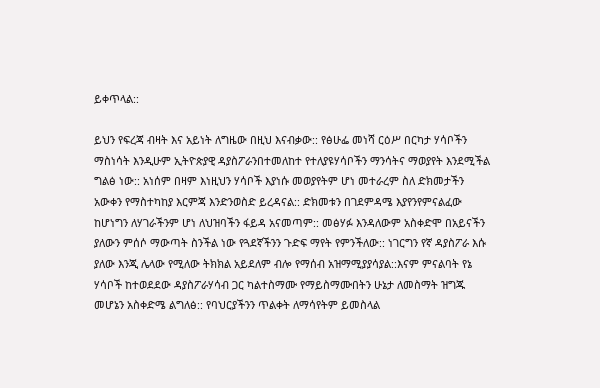ይቀጥላል::

ይህን የፍረጃ ብዛት እና አይነት ለግዜው በዚህ እናብቃው:: የፅሁፌ መነሻ ርዕሥ በርካታ ሃሳቦችን ማስነሳት እንዲሁም ኢትዮጵያዊ ዳያስፖራንበተመለከተ የተለያዩሃሳቦችን ማንሳትና ማወያየት እንደሚችል ግልፅ ነው:: አነሰም በዛም እነዚህን ሃሳቦች እያነሱ መወያየትም ሆነ መተራረም ስለ ድክመታችን አውቀን የማስተካከያ እርምጃ እንድንወስድ ይረዳናል:: ድክመቱን በገደምዳሜ እያየንየምናልፈው ከሆነግን ለሃገራችንም ሆነ ለህዝባችን ፋይዳ አናመጣም:: መፅሃፉ እንዳለውም አስቀድሞ በአይናችን ያለውን ምሰሶ ማውጣት ስንችል ነው የጓደኛችንን ጉድፍ ማየት የምንችለው:: ነገርግን የኛ ዳያስፖራ እሱ ያለው እንጂ ሌላው የሚለው ትክክል አይደለም ብሎ የማሰብ አዝማሚያያሳያል::እናም ምናልባት የኔ ሃሳቦች ከተወደደው ዳያስፖራሃሳብ ጋር ካልተስማሙ የማይስማሙበትን ሁኔታ ለመስማት ዝግጁ መሆኔን አስቀድሜ ልግለፅ:: የባህርያችንን ጥልቀት ለማሳየትም ይመስላል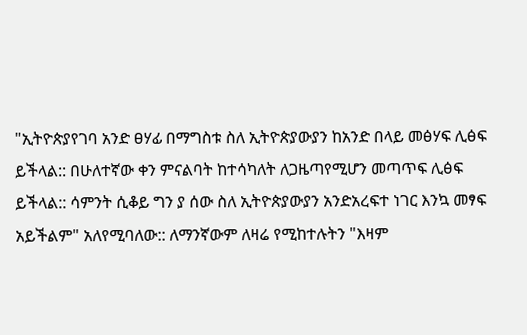"ኢትዮጵያየገባ አንድ ፀሃፊ በማግስቱ ስለ ኢትዮጵያውያን ከአንድ በላይ መፅሃፍ ሊፅፍ ይችላል:: በሁለተኛው ቀን ምናልባት ከተሳካለት ለጋዜጣየሚሆን መጣጥፍ ሊፅፍ ይችላል:: ሳምንት ሲቆይ ግን ያ ሰው ስለ ኢትዮጵያውያን አንድአረፍተ ነገር እንኳ መፃፍ አይችልም" አለየሚባለው:: ለማንኛውም ለዛሬ የሚከተሉትን "እዛም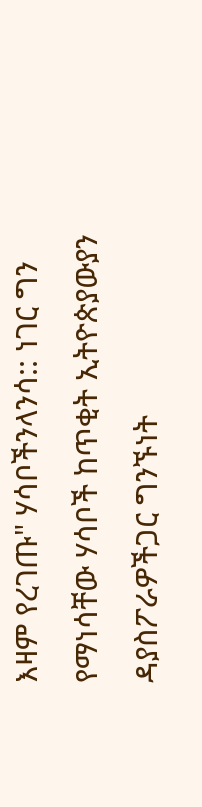እዛም የረገጡ" ሃሳቦችንላንሳ:: ነገር ግን የማነሳቸው ሃሳቦች ከጥቂት ኢትዮጵያውያን ዳያስፖራዎችጋር ግንኙነት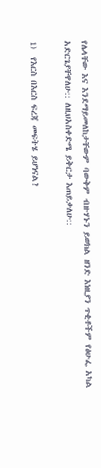የሌላቸው እና እንደማይመለከታቸውም ባውቅም ብዙሃኑን ይወክል ዘንድ እነዚያን ጥቂቶችም የፅሁፌ አካል አድርጌያቸዋለሁ:: ለዚህአስቀድሜ ይቅርታ እጠይቃለሁ::

1)  የእርስ በእርስ ፍረጃ መፍትሄ ይሆነናል?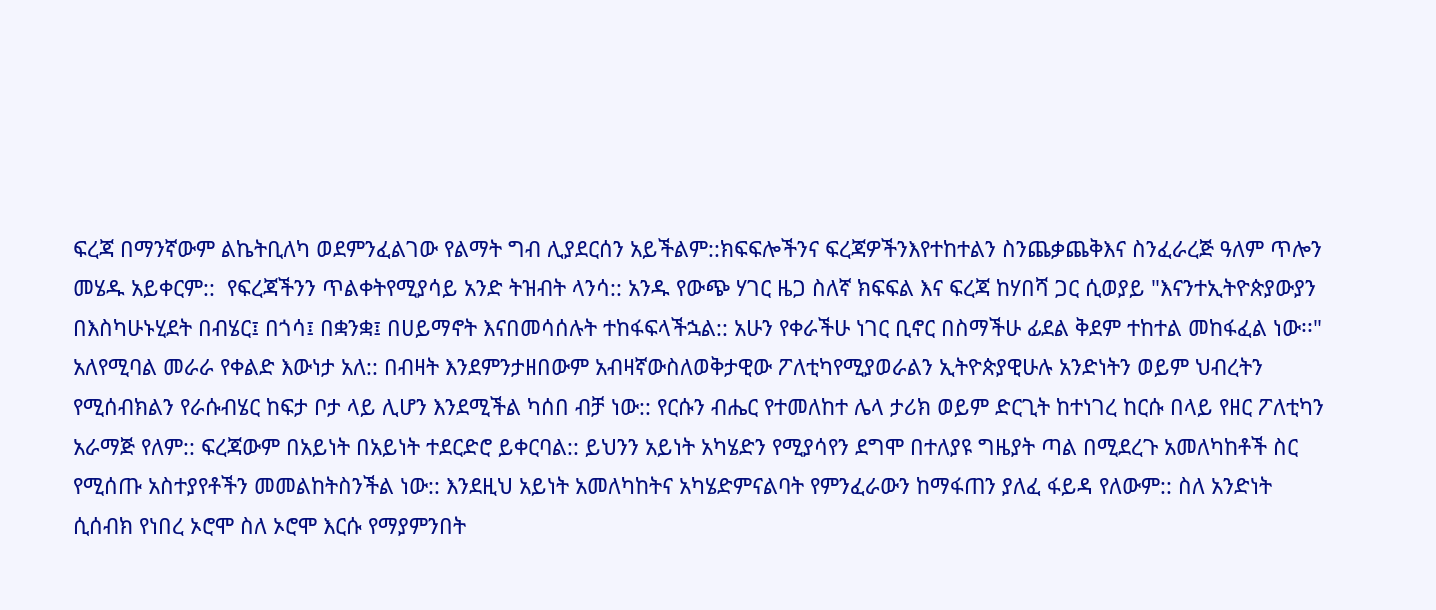ፍረጃ በማንኛውም ልኬትቢለካ ወደምንፈልገው የልማት ግብ ሊያደርሰን አይችልም::ክፍፍሎችንና ፍረጃዎችንእየተከተልን ስንጨቃጨቅእና ስንፈራረጅ ዓለም ጥሎን መሄዱ አይቀርም::  የፍረጃችንን ጥልቀትየሚያሳይ አንድ ትዝብት ላንሳ:: አንዱ የውጭ ሃገር ዜጋ ስለኛ ክፍፍል እና ፍረጃ ከሃበሻ ጋር ሲወያይ "እናንተኢትዮጵያውያን በእስካሁኑሂደት በብሄር፤ በጎሳ፤ በቋንቋ፤ በሀይማኖት እናበመሳሰሉት ተከፋፍላችኋል:: አሁን የቀራችሁ ነገር ቢኖር በስማችሁ ፊደል ቅደም ተከተል መከፋፈል ነው፡፡" አለየሚባል መራራ የቀልድ እውነታ አለ:: በብዛት እንደምንታዘበውም አብዛኛውስለወቅታዊው ፖለቲካየሚያወራልን ኢትዮጵያዊሁሉ አንድነትን ወይም ህብረትን የሚሰብክልን የራሱብሄር ከፍታ ቦታ ላይ ሊሆን እንደሚችል ካሰበ ብቻ ነው:: የርሱን ብሔር የተመለከተ ሌላ ታሪክ ወይም ድርጊት ከተነገረ ከርሱ በላይ የዘር ፖለቲካን አራማጅ የለም:: ፍረጃውም በአይነት በአይነት ተደርድሮ ይቀርባል:: ይህንን አይነት አካሄድን የሚያሳየን ደግሞ በተለያዩ ግዜያት ጣል በሚደረጉ አመለካከቶች ስር የሚሰጡ አስተያየቶችን መመልከትስንችል ነው:: እንደዚህ አይነት አመለካከትና አካሄድምናልባት የምንፈራውን ከማፋጠን ያለፈ ፋይዳ የለውም:: ስለ አንድነት ሲሰብክ የነበረ ኦሮሞ ስለ ኦሮሞ እርሱ የማያምንበት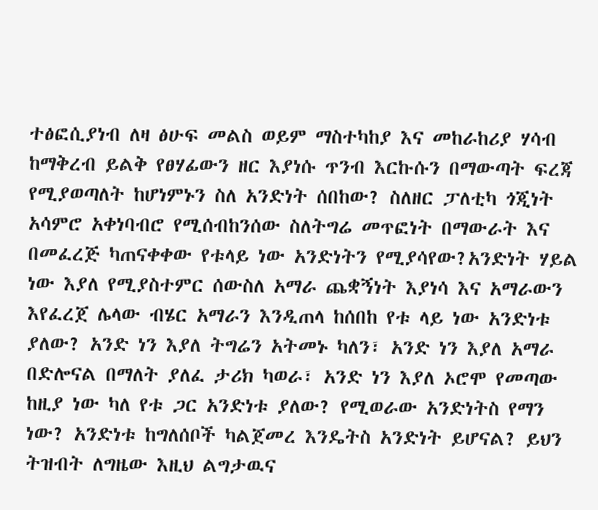ተፅፎሲያነብ ለዛ ፅሁፍ መልስ ወይም ማስተካከያ እና መከራከሪያ ሃሳብ ከማቅረብ ይልቅ የፀሃፊውን ዘር እያነሱ ጥንብ እርኩሱን በማውጣት ፍረጃ የሚያወጣለት ከሆነምኑን ስለ አንድነት ሰበከው? ስለዘር ፓለቲካ ጎጂነት አሳምሮ አቀነባብሮ የሚሰብከንሰው ስለትግሬ መጥፎነት በማውራት እና በመፈረጅ ካጠናቀቀው የቱላይ ነው አንድነትን የሚያሳየው?አንድነት ሃይል ነው እያለ የሚያስተምር ሰውስለ አማራ ጨቋኝነት እያነሳ እና አማራውን እየፈረጀ ሌላው ብሄር አማራን እንዲጠላ ከሰበከ የቱ ላይ ነው አንድነቱ ያለው? አንድ ነን እያለ ትግሬን አትመኑ ካለን፣ አንድ ነን እያለ አማራ በድሎናል በማለት ያለፈ ታሪክ ካወራ፣ አንድ ነን እያለ ኦሮሞ የመጣው ከዚያ ነው ካለ የቱ ጋር አንድነቱ ያለው? የሚወራው አንድነትስ የማን ነው? አንድነቱ ከግለሰቦች ካልጀመረ እንዴትስ አንድነት ይሆናል? ይህን ትዝብት ለግዜው እዚህ ልግታዉና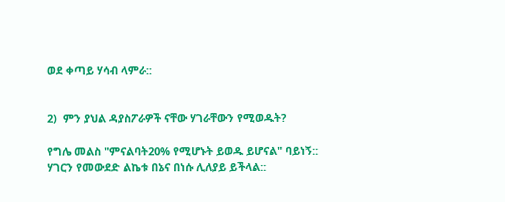ወደ ቀጣይ ሃሳብ ላምራ::


2)  ምን ያህል ዳያስፖራዎች ናቸው ሃገራቸውን የሚወዱት?

የግሌ መልስ "ምናልባት20% የሚሆኑት ይወዱ ይሆናል" ባይነኝ:: ሃገርን የመውደድ ልኬቱ በኔና በነሱ ሊለያይ ይችላል::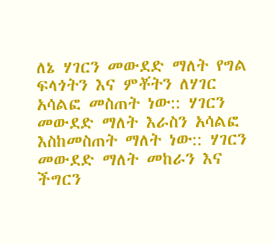ለኔ ሃገርን መውደድ ማለት የግል ፍላጎትን እና ምቾትን ለሃገር አሳልፎ መስጠት ነው:: ሃገርን መውደድ ማለት እራስን አሳልፎ እስከመስጠት ማለት ነው:: ሃገርን መውደድ ማለት መከራን እና ችግርን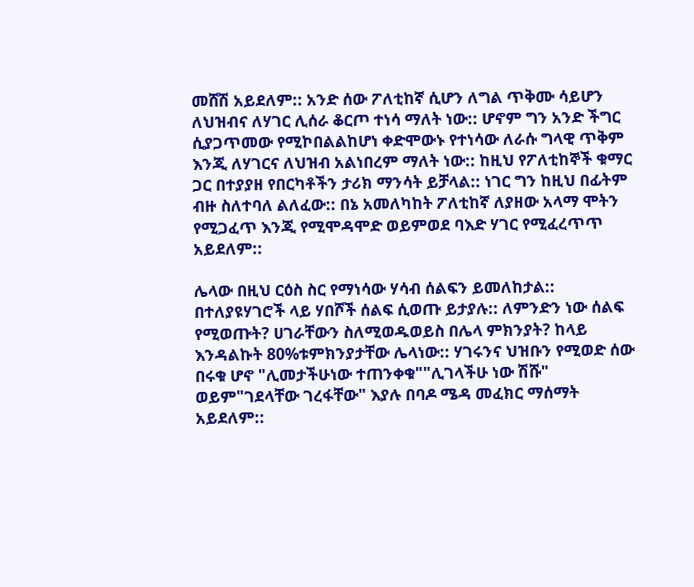መሸሽ አይደለም:: አንድ ሰው ፖለቲከኛ ሲሆን ለግል ጥቅሙ ሳይሆን ለህዝብና ለሃገር ሊሰራ ቆርጦ ተነሳ ማለት ነው:: ሆኖም ግን አንድ ችግር ሲያጋጥመው የሚኮበልልከሆነ ቀድሞውኑ የተነሳው ለራሱ ግላዊ ጥቅም እንጂ ለሃገርና ለህዝብ አልነበረም ማለት ነው:: ከዚህ የፖለቲከኞች ቁማር ጋር በተያያዘ የበርካቶችን ታሪክ ማንሳት ይቻላል:: ነገር ግን ከዚህ በፊትም ብዙ ስለተባለ ልለፈው:: በኔ አመለካከት ፖለቲከኛ ለያዘው አላማ ሞትን የሚጋፈጥ እንጂ የሚሞዳሞድ ወይምወደ ባእድ ሃገር የሚፈረጥጥ አይደለም::

ሌላው በዚህ ርዕስ ስር የማነሳው ሃሳብ ሰልፍን ይመለከታል:: በተለያዩሃገሮች ላይ ሃበሾች ሰልፍ ሲወጡ ይታያሉ:: ለምንድን ነው ሰልፍ የሚወጡት? ሀገራቸውን ስለሚወዱወይስ በሌላ ምክንያት? ከላይ እንዳልኩት 80%ቱምክንያታቸው ሌላነው:: ሃገሩንና ህዝቡን የሚወድ ሰው በሩቁ ሆኖ "ሊመታችሁነው ተጠንቀቁ""ሊገላችሁ ነው ሽሹ" ወይም"ገደላቸው ገረፋቸው" እያሉ በባዶ ሜዳ መፈክር ማሰማት አይደለም::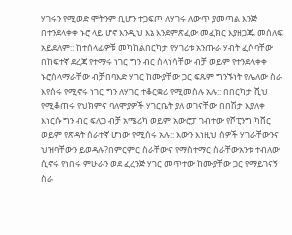ሃገሩን የሚወድ ሞትንም ቢሆን ተጋፍጦ ለሃገሩ ለውጥ ያመጣል እንጅ በተንደላቀቀ ኑሮ ላይ ሆኖ እንዲህ እኔ እንደምጽፈው መፈክር እያዘጋጁ መሰለፍ አይደለም:: ከተሰላፊዎቹ መካከልበርካታ የሃገሪቱ አንጡራ ሃብት ፈሶባቸው በከፍተኛ ደረጃ የተማሩ ነገር ግን ብር ስላነሳቸው ብቻ ወይም የተንደላቀቀ ኑሮስላማራቸው ብቻበባእድ ሃገር ከሙያቸው ጋር ፍጹም ግንኙነት የሌለው ስራ እየሰሩ የሚኖሩ ነገር ግን ለሃገር ተቆርቋሪ የሚመስሉ አሉ:: በበርካታ ሺህ የሚቆጠሩ የህክምና ባለሞያዎች ሃገርቤት ያለ ወገናቸው በበሽታ እያለቀ እነርሱ ግን ብር ፍለጋ ብቻ አሜሪካ ወይም አውሮፓ ገብተው የሾፒንግ ካሸር ወይም የጽዳት ሰራተኛ ሆነው የሚሰሩ አሉ:: እውን እነዚህ ሰዎች ሃገራቸውንና ህዝባቸውን ይወዳሉ?በምርምር ስራቸውና የማስተማር ስራቸውአንቱ ተብለው ሲኖሩ የነበሩ ምሁራን ወደ ፈረንጅ ሃገር መጥተው ከሙያቸው ጋር የማይገናኝ ስራ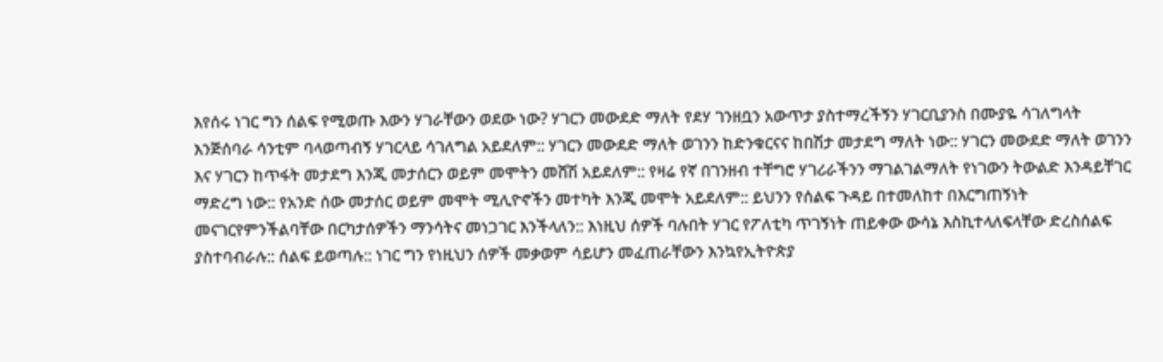እየሰሩ ነገር ግን ሰልፍ የሚወጡ እውን ሃገራቸውን ወደው ነው? ሃገርን መውደድ ማለት የደሃ ገንዘቧን አውጥታ ያስተማረችኝን ሃገርቢያንስ በሙያዬ ሳገለግላት እንጅሰባራ ሳንቲም ባላወጣብኝ ሃገርላይ ሳገለግል አይደለም:: ሃገርን መውደድ ማለት ወገንን ከድንቁርናና ከበሽታ መታደግ ማለት ነው:: ሃገርን መውደድ ማለት ወገንን እና ሃገርን ከጥፋት መታደግ እንጂ መታሰርን ወይም መሞትን መሸሽ አይደለም:: የዛሬ የኛ በገንዘብ ተቸግሮ ሃገሪራችንን ማገልገልማለት የነገውን ትውልድ እንዳይቸገር ማድረግ ነው:: የአንድ ሰው መታሰር ወይም መሞት ሚሊዮኖችን መተካት እንጂ መሞት አይደለም:: ይህንን የሰልፍ ጉዳይ በተመለከተ በእርግጠኝነት መናገርየምንችልባቸው በርካታሰዎችን ማንሳትና መነጋገር እንችላለን:: እነዚህ ሰዎች ባሉበት ሃገር የፖለቲካ ጥገኝነት ጠይቀው ውሳኔ እስኪተላለፍላቸው ድረስሰልፍ ያስተባብራሉ:: ሰልፍ ይወጣሉ:: ነገር ግን የነዚህን ሰዎች መቃወም ሳይሆን መፈጠራቸውን እንኳየኢትዮጵያ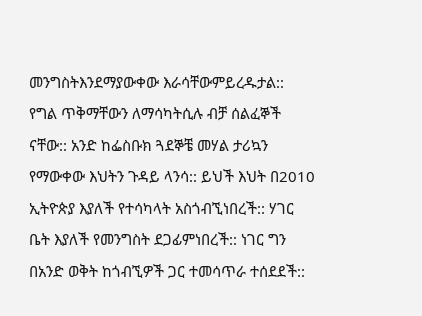መንግስትእንደማያውቀው እራሳቸውምይረዱታል:: የግል ጥቅማቸውን ለማሳካትሲሉ ብቻ ሰልፈኞች ናቸው:: አንድ ከፌስቡክ ጓደኞቼ መሃል ታሪኳን የማውቀው እህትን ጉዳይ ላንሳ:: ይህች እህት በ2010 ኢትዮጵያ እያለች የተሳካላት አስጎብኚነበረች:: ሃገር ቤት እያለች የመንግስት ደጋፊምነበረች:: ነገር ግን በአንድ ወቅት ከጎብኚዎች ጋር ተመሳጥራ ተሰደደች::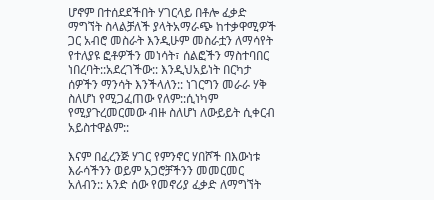ሆኖም በተሰደደችበት ሃገርላይ በቶሎ ፈቃድ ማግኘት ስላልቻለች ያላትአማራጭ ከተቃዋሚዎች ጋር አብሮ መስራት እንዲሁም መስራቷን ለማሳየት የተለያዩ ፎቶዎችን መነሳት፣ ሰልፎችን ማስተባበር ነበረባት::አደረገችው:: እንዲህአይነት በርካታ ሰዎችን ማንሳት እንችላለን:: ነገርግን መራራ ሃቅ ስለሆነ የሚጋፈጠው የለም::ሲነካም የሚያጉረመርመው ብዙ ስለሆነ ለውይይት ሲቀርብ አይስተዋልም::

እናም በፈረንጅ ሃገር የምንኖር ሃበሾች በእውነቱ እራሳችንን ወይም አጋሮቻችንን መመርመር አለብን:: አንድ ሰው የመኖሪያ ፈቃድ ለማግኘት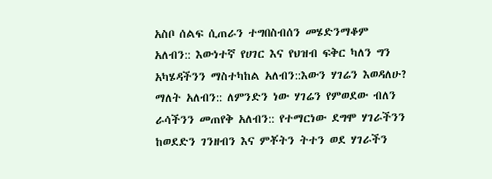አስቦ ሰልፍ ሲጠራን ተግበስብሰን መሄድንማቆም አለብን:: እውነተኛ የሀገር እና የህዝብ ፍቅር ካለን ግን አካሄዳችንን ማስተካከል አለብን::እውን ሃገሬን እወዳለሁ? ማለት አለብን:: ለምንድን ነው ሃገሬን የምወደው ብለን ራሳችንን መጠየቅ አለብን:: የተማርነው ደግሞ ሃገራችንን ከወደድን ገንዘብን እና ምቾትን ትተን ወደ ሃገራችን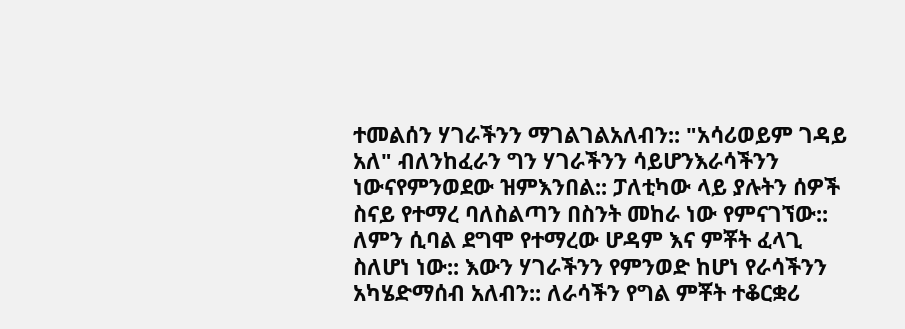ተመልሰን ሃገራችንን ማገልገልአለብን:: "አሳሪወይም ገዳይ አለ" ብለንከፈራን ግን ሃገራችንን ሳይሆንእራሳችንን ነውናየምንወደው ዝምእንበል:: ፓለቲካው ላይ ያሉትን ሰዎች ስናይ የተማረ ባለስልጣን በስንት መከራ ነው የምናገኘው:: ለምን ሲባል ደግሞ የተማረው ሆዳም እና ምቾት ፈላጊ ስለሆነ ነው:: እውን ሃገራችንን የምንወድ ከሆነ የራሳችንን አካሄድማሰብ አለብን:: ለራሳችን የግል ምቾት ተቆርቋሪ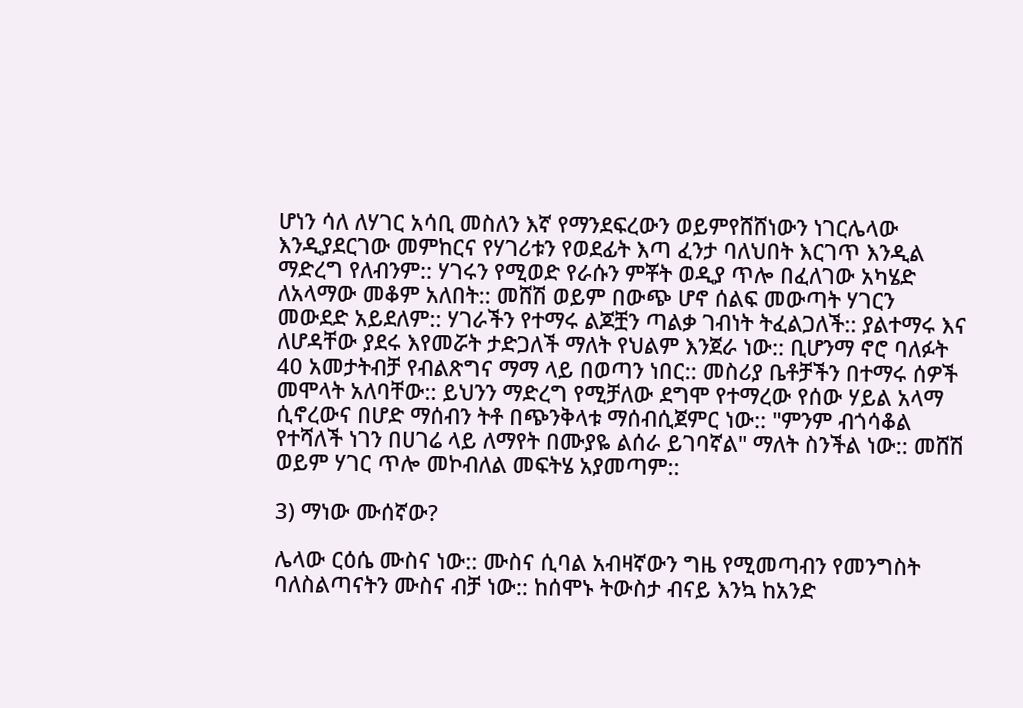ሆነን ሳለ ለሃገር አሳቢ መስለን እኛ የማንደፍረውን ወይምየሸሸነውን ነገርሌላው እንዲያደርገው መምከርና የሃገሪቱን የወደፊት እጣ ፈንታ ባለህበት እርገጥ እንዲል ማድረግ የለብንም:: ሃገሩን የሚወድ የራሱን ምቾት ወዲያ ጥሎ በፈለገው አካሄድ ለአላማው መቆም አለበት:: መሸሽ ወይም በውጭ ሆኖ ሰልፍ መውጣት ሃገርን መውደድ አይደለም:: ሃገራችን የተማሩ ልጆቿን ጣልቃ ገብነት ትፈልጋለች:: ያልተማሩ እና ለሆዳቸው ያደሩ እየመሯት ታድጋለች ማለት የህልም እንጀራ ነው:: ቢሆንማ ኖሮ ባለፉት 40 አመታትብቻ የብልጽግና ማማ ላይ በወጣን ነበር:: መስሪያ ቤቶቻችን በተማሩ ሰዎች መሞላት አለባቸው:: ይህንን ማድረግ የሚቻለው ደግሞ የተማረው የሰው ሃይል አላማ ሲኖረውና በሆድ ማሰብን ትቶ በጭንቅላቱ ማሰብሲጀምር ነው:: "ምንም ብጎሳቆል የተሻለች ነገን በሀገሬ ላይ ለማየት በሙያዬ ልሰራ ይገባኛል" ማለት ስንችል ነው:: መሸሽ ወይም ሃገር ጥሎ መኮብለል መፍትሄ አያመጣም::

3) ማነው ሙሰኛው?

ሌላው ርዕሴ ሙስና ነው:: ሙስና ሲባል አብዛኛውን ግዜ የሚመጣብን የመንግስት ባለስልጣናትን ሙስና ብቻ ነው:: ከሰሞኑ ትውስታ ብናይ እንኳ ከአንድ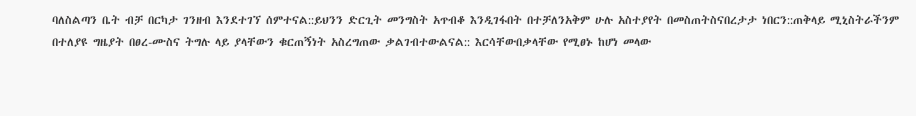ባለስልጣን ቤት ብቻ በርካታ ገንዘብ እንደተገኘ ሰምተናል::ይህንን ድርጊት መንግስት አጥብቆ እንዲገፋበት በተቻለንአቅም ሁሉ አስተያየት በመስጠትስናበረታታ ነበርን::ጠቅላይ ሚኒስትራችንም በተለያዩ ግዜያት በፀረ-ሙስና ትግሉ ላይ ያላቸውን ቁርጠኝነት አስረግጠው ቃልገብተውልናል:: እርሳቸውበቃላቸው የሚፀኑ ከሆነ መላው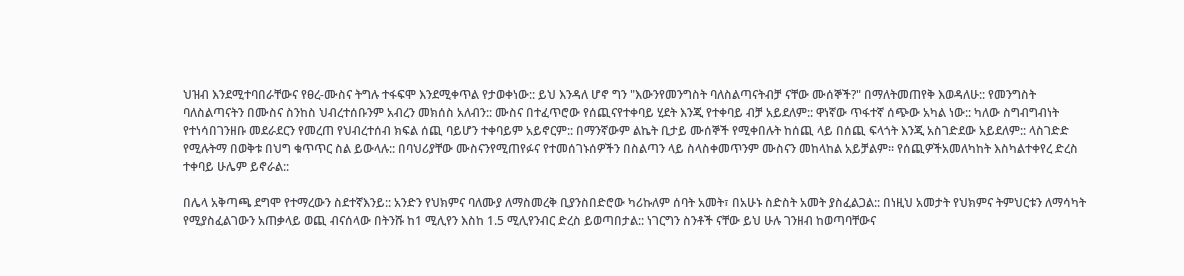ህዝብ እንደሚተባበራቸውና የፀረ-ሙስና ትግሉ ተፋፍሞ እንደሚቀጥል የታወቀነው:: ይህ እንዳለ ሆኖ ግን "እውንየመንግስት ባለስልጣናትብቻ ናቸው ሙሰኞች?" በማለትመጠየቅ እወዳለሁ:: የመንግስት ባለስልጣናትን በሙስና ስንከስ ህብረተሰቡንም አብረን መክሰስ አለብን:: ሙስና በተፈጥሮው የሰጪናየተቀባይ ሂደት እንጂ የተቀባይ ብቻ አይደለም:: ዋነኛው ጥፋተኛ ሰጭው አካል ነው:: ካለው ስግብግብነት የተነሳበገንዘቡ መደራደርን የመረጠ የህብረተሰብ ክፍል ሰጪ ባይሆን ተቀባይም አይኖርም:: በማንኛውም ልኬት ቢታይ ሙሰኞች የሚቀበሉት ከሰጪ ላይ በሰጪ ፍላጎት እንጂ አስገድደው አይደለም:: ላስገድድ የሚሉትማ በወቅቱ በህግ ቁጥጥር ስል ይውላሉ:: በባህሪያቸው ሙስናንየሚጠየፉና የተመሰገኑሰዎችን በስልጣን ላይ ስላስቀመጥንም ሙስናን መከላከል አይቻልም፡፡ የሰጪዎችአመለካከት እስካልተቀየረ ድረስ ተቀባይ ሁሌም ይኖራል::

በሌላ አቅጣጫ ደግሞ የተማረውን ስደተኛእንይ:: አንድን የህክምና ባለሙያ ለማስመረቅ ቢያንስበድሮው ካሪኩለም ሰባት አመት፣ በአሁኑ ስድስት አመት ያስፈልጋል:: በነዚህ አመታት የህክምና ትምህርቱን ለማሳካት የሚያስፈልገውን አጠቃላይ ወጪ ብናሰላው በትንሹ ከ1 ሚሊየን እስከ 1.5 ሚሊየንብር ድረስ ይወጣበታል:: ነገርግን ስንቶች ናቸው ይህ ሁሉ ገንዘብ ከወጣባቸውና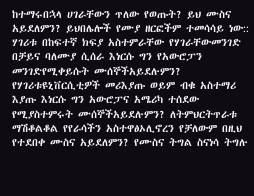ከተማሩበኋላ ሀገራቸውን ጥለው የወጡት? ይህ ሙስና አይደለምን? ይህበሌሎች የሙያ ዘርፎችም ተመሳሳይ ነው:: ሃገሪቱ በከፍተኛ ክፍያ አስተምራቸው የሃገራቸውመንገድ በቻይና ባለሙያ ሲሰራ እነርሱ ግን የአውሮፓን መንገድየሚቀይሱት ሙሰኞችአይደሉምን? የሃገሪቱዩኒቨርሲቲዎች መሪእያጡ ወይም ብቁ አስተማሪ እያጡ እነርሱ ግን አውሮፓና አሜሪካ ተሰደው የሚያስተምሩት ሙሰኞችአይደሉምን? ለትምህርትጥራቱ ማሽቆልቆል የየራሳችን አስተዋፅኦሊኖረን የቻለውም በዚህ የተደበቀ ሙስና አይደለምን? የሙስና ትግል ስናነሳ ትግሉ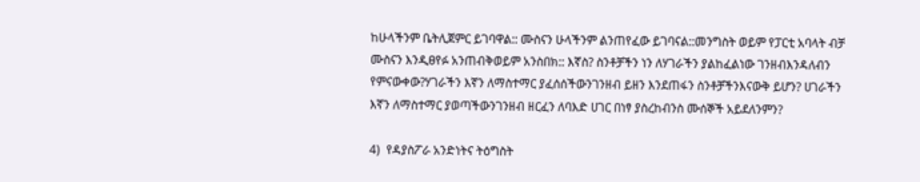ከሁላችንም ቤትሊጀምር ይገባዋል:: ሙስናን ሁላችንም ልንጠየፈው ይገባናል::መንግስት ወይም የፓርቲ አባላት ብቻ ሙስናን እንዲፀየፉ አንጠብቅወይም አንስበክ:: እኛስ? ስንቶቻችን ነን ለሃገራችን ያልከፈልነው ገንዘብእንዳለብን የምናውቀው?ሃገራችን እኛን ለማስተማር ያፈሰሰችውንገንዘብ ይዘን እንደጠፋን ስንቶቻችንእናውቅ ይሆን? ሀገራችን እኛን ለማስተማር ያወጣችውንገንዘብ ዘርፈን ለባእድ ሀገር በነፃ ያስረከብንስ ሙሰኞች አይደለንምን?

4)  የዳያስፖራ አንድነትና ትዕግስት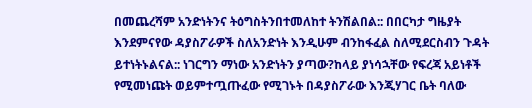በመጨረሻም አንድነትንና ትዕግስትንበተመለከተ ትንሽልበል:: በበርካታ ግዜያት እንደምናየው ዳያስፖራዎች ስለአንድነት እንዲሁም ብንከፋፈል ስለሚደርስብን ጉዳት ይተነትኑልናል:: ነገርግን ማነው አንድነትን ያጣው?ከላይ ያነሳኋቸው የፍረጃ አይነቶች የሚመነጩት ወይምተጧጡፈው የሚገኑት በዳያስፖራው እንጂሃገር ቤት ባለው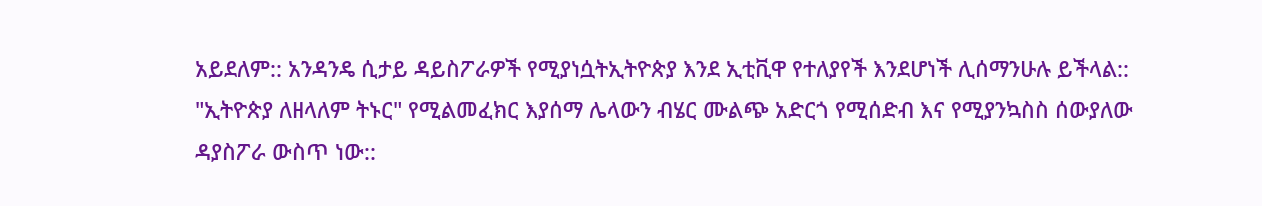አይደለም:: አንዳንዴ ሲታይ ዳይስፖራዎች የሚያነሷትኢትዮጵያ እንደ ኢቲቪዋ የተለያየች እንደሆነች ሊሰማንሁሉ ይችላል:: "ኢትዮጵያ ለዘላለም ትኑር" የሚልመፈክር እያሰማ ሌላውን ብሄር ሙልጭ አድርጎ የሚሰድብ እና የሚያንኳስስ ሰውያለው ዳያስፖራ ውስጥ ነው::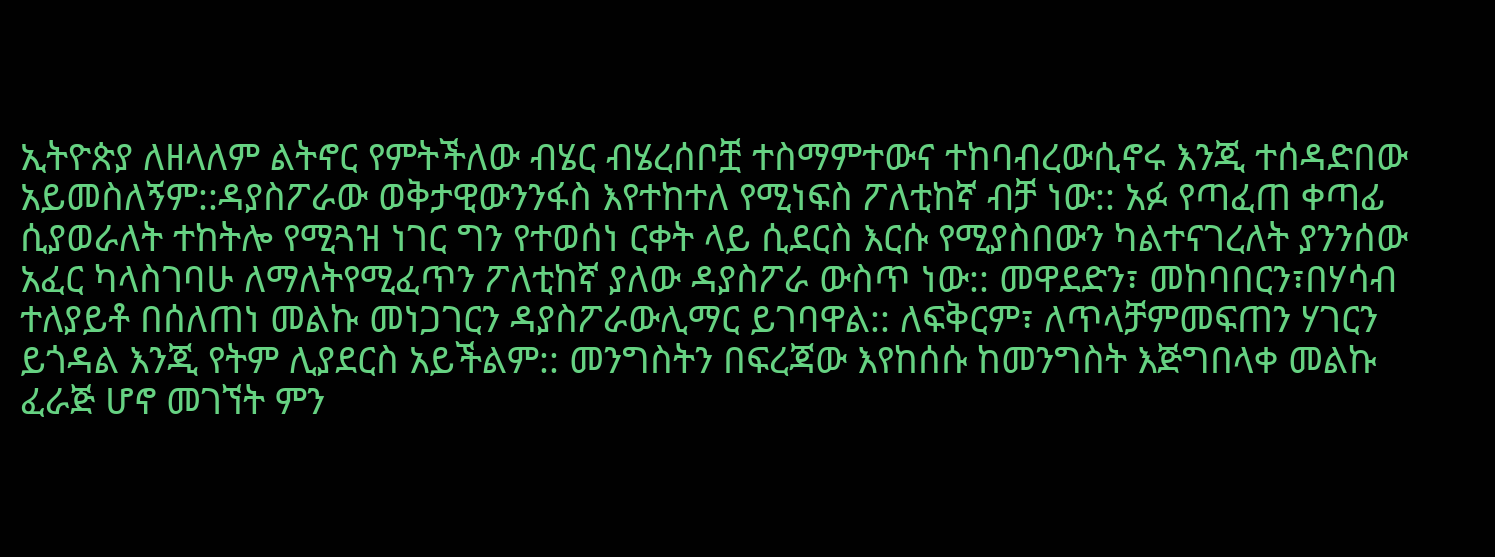ኢትዮጵያ ለዘላለም ልትኖር የምትችለው ብሄር ብሄረሰቦቿ ተስማምተውና ተከባብረውሲኖሩ እንጂ ተሰዳድበው አይመስለኝም::ዳያስፖራው ወቅታዊውንንፋስ እየተከተለ የሚነፍስ ፖለቲከኛ ብቻ ነው:: አፉ የጣፈጠ ቀጣፊ ሲያወራለት ተከትሎ የሚጓዝ ነገር ግን የተወሰነ ርቀት ላይ ሲደርስ እርሱ የሚያስበውን ካልተናገረለት ያንንሰው አፈር ካላስገባሁ ለማለትየሚፈጥን ፖለቲከኛ ያለው ዳያስፖራ ውስጥ ነው:: መዋደድን፣ መከባበርን፣በሃሳብ ተለያይቶ በሰለጠነ መልኩ መነጋገርን ዳያስፖራውሊማር ይገባዋል:: ለፍቅርም፣ ለጥላቻምመፍጠን ሃገርን ይጎዳል እንጂ የትም ሊያደርስ አይችልም:: መንግስትን በፍረጃው እየከሰሱ ከመንግስት እጅግበላቀ መልኩ ፈራጅ ሆኖ መገኘት ምን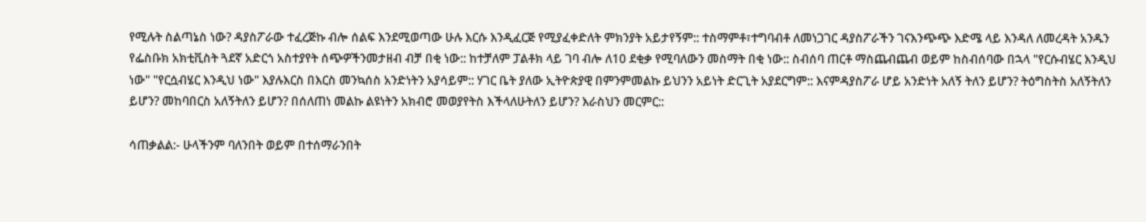የሚሉት ስልጣኔስ ነው? ዳያስፖራው ተፈረጅኩ ብሎ ሰልፍ እንደሚወጣው ሁሉ እርሱ እንዲፈርጅ የሚያፈቀድለት ምክንያት አይታየኝም:: ተስማምቶ፣ተግባብቶ ለመነጋገር ዳያስፖራችን ገናእንጭጭ እድሜ ላይ እንዳለ ለመረዳት አንዱን የፌስቡክ አክቲቪስት ጓደኛ አድርጎ አስተያየት ሰጭዎችንመታዘብ ብቻ በቂ ነው:: ከተቻለም ፓልቶክ ላይ ገባ ብሎ ለ10 ደቂቃ የሚባለውን መስማት በቂ ነው:: ስብሰባ ጠርቶ ማስጨብጨብ ወይም ከስብሰባው በኋላ "የርሱብሄር እንዲህ ነው" "የርሷብሄር እንዲህ ነው" እያሉእርስ በእርስ መንኳሰስ አንድነትን አያሳይም:: ሃገር ቤት ያለው ኢትዮጵያዊ በምንምመልኩ ይህንን አይነት ድርጊት አያደርግም:: እናምዳያስፖራ ሆይ አንድነት አለኝ ትለን ይሆን? ትዕግስትስ አለኝትለን ይሆን? መከባበርስ አለኝትለን ይሆን? በሰለጠነ መልኩ ልዩነትን አክብሮ መወያየትስ እችላለሁትለን ይሆን? እራስህን መርምር::

ሳጠቃልል:- ሁላችንም ባለንበት ወይም በተሰማራንበት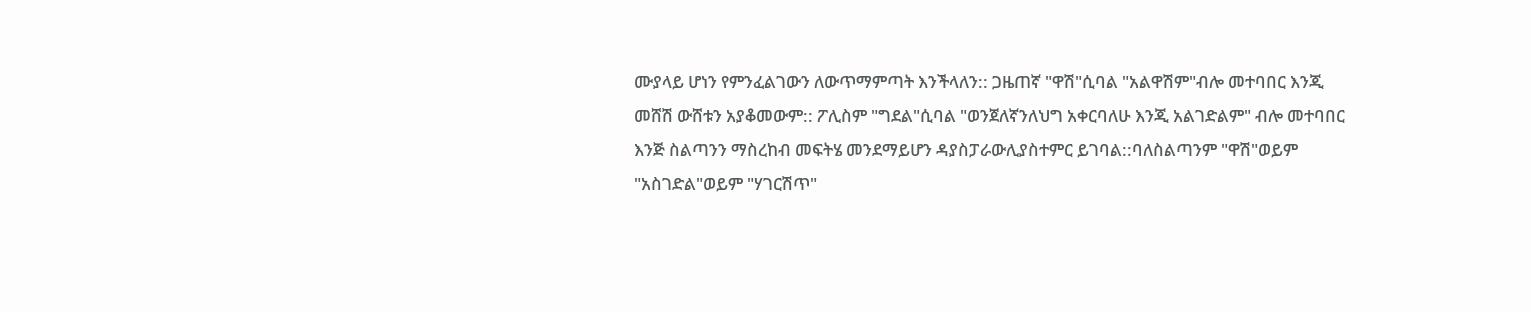ሙያላይ ሆነን የምንፈልገውን ለውጥማምጣት እንችላለን:: ጋዜጠኛ "ዋሽ"ሲባል "አልዋሽም"ብሎ መተባበር እንጂ መሸሽ ውሸቱን አያቆመውም:: ፖሊስም "ግደል"ሲባል "ወንጀለኛንለህግ አቀርባለሁ እንጂ አልገድልም" ብሎ መተባበር እንጅ ስልጣንን ማስረከብ መፍትሄ መንደማይሆን ዳያስፓራውሊያስተምር ይገባል::ባለስልጣንም "ዋሽ"ወይም "አስገድል"ወይም "ሃገርሽጥ"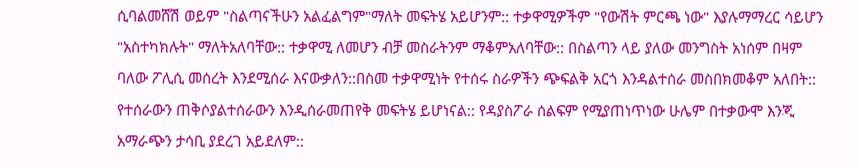ሲባልመሸሽ ወይም "ስልጣናችሁን አልፈልግም"ማለት መፍትሄ አይሆንም:: ተቃዋሚዎችም "የውሽት ምርጫ ነው" እያሉማማረር ሳይሆን "አስተካክሉት" ማለትአለባቸው:: ተቃዋሚ ለመሆን ብቻ መስራትንም ማቆምአለባቸው:: በስልጣን ላይ ያለው መንግስት አነሰም በዛም ባለው ፖሊሲ መሰረት እንደሚሰራ እናውቃለን::በስመ ተቃዋሚነት የተሰሩ ስራዎችን ጭፍልቅ አርጎ እንዳልተሰራ መስበክመቆም አለበት:: የተሰራውን ጠቅሶያልተሰራውን እንዲሰራመጠየቅ መፍትሄ ይሆነናል:: የዳያስፖራ ሰልፍም የሚያጠነጥነው ሁሌም በተቃውሞ እንጂ አማራጭን ታሳቢ ያደረገ አይደለም::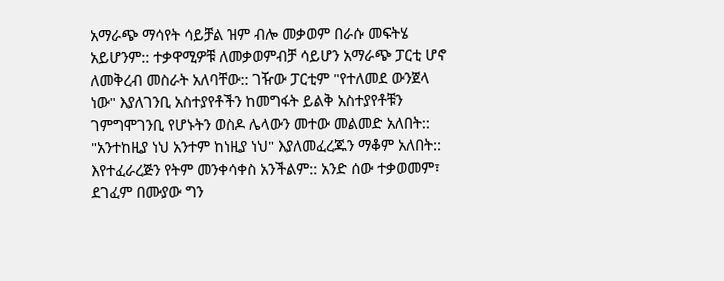አማራጭ ማሳየት ሳይቻል ዝም ብሎ መቃወም በራሱ መፍትሄ አይሆንም:: ተቃዋሚዎቹ ለመቃወምብቻ ሳይሆን አማራጭ ፓርቲ ሆኖ ለመቅረብ መስራት አለባቸው:: ገዥው ፓርቲም "የተለመደ ውንጀላ ነው" እያለገንቢ አስተያየቶችን ከመግፋት ይልቅ አስተያየቶቹን ገምግሞገንቢ የሆኑትን ወስዶ ሌላውን መተው መልመድ አለበት:: "አንተከዚያ ነህ አንተም ከነዚያ ነህ" እያለመፈረጁን ማቆም አለበት:: እየተፈራረጅን የትም መንቀሳቀስ አንችልም:: አንድ ሰው ተቃወመም፣ ደገፈም በሙያው ግን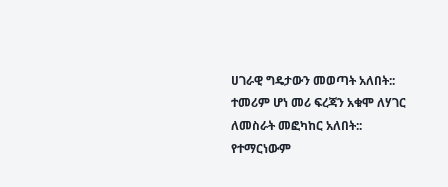ሀገራዊ ግዴታውን መወጣት አለበት:: ተመሪም ሆነ መሪ ፍረጃን አቁሞ ለሃገር ለመስራት መፎካከር አለበት:: የተማርነውም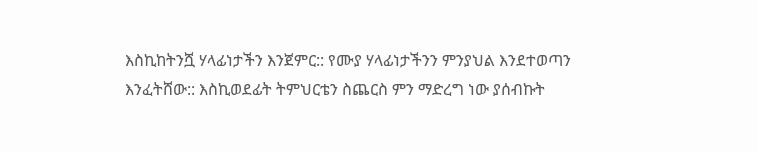እስኪከትንሿ ሃላፊነታችን እንጀምር:: የሙያ ሃላፊነታችንን ምንያህል እንደተወጣን እንፈትሸው:: እስኪወደፊት ትምህርቴን ስጨርስ ምን ማድረግ ነው ያሰብኩት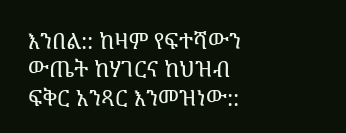እንበል:: ከዛም የፍተሻውን ውጤት ከሃገርና ከህዝብ ፍቅር አንጻር እንመዝነው::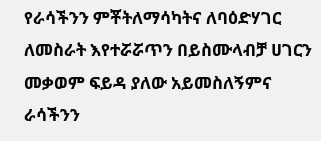የራሳችንን ምቾትለማሳካትና ለባዕድሃገር ለመስራት እየተሯሯጥን በይስሙላብቻ ሀገርን መቃወም ፍይዳ ያለው አይመስለኝምና ራሳችንን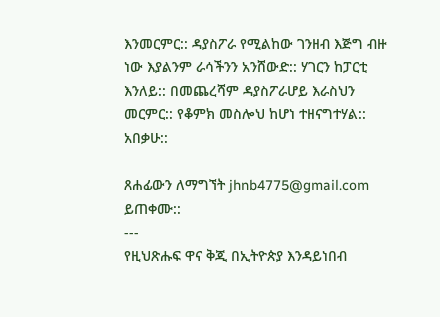እንመርምር:: ዳያስፖራ የሚልከው ገንዘብ እጅግ ብዙ ነው እያልንም ራሳችንን አንሸውድ:: ሃገርን ከፓርቲ እንለይ:: በመጨረሻም ዳያስፖራሆይ እራስህን መርምር:: የቆምክ መስሎህ ከሆነ ተዘናግተሃል:: አበቃሁ::

ጸሐፊውን ለማግኘት jhnb4775@gmail.com ይጠቀሙ::
---
የዚህጽሑፍ ዋና ቅጂ በኢትዮጵያ እንዳይነበብ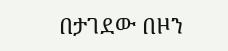በታገደው በዞን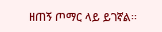ዘጠኝ ጦማር ላይ ይገኛል፡፡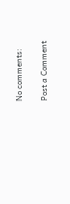No comments:

Post a Comment